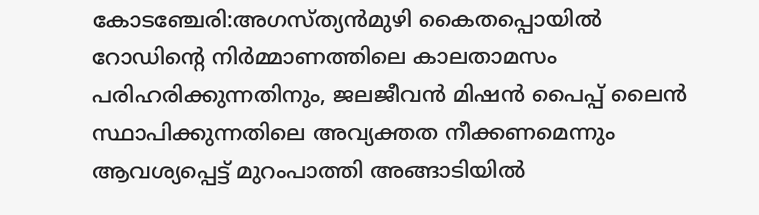കോടഞ്ചേരി:അഗസ്ത്യൻമുഴി കൈതപ്പൊയിൽ റോഡിന്റെ നിർമ്മാണത്തിലെ കാലതാമസം പരിഹരിക്കുന്നതിനും, ജലജീവൻ മിഷൻ പൈപ്പ് ലൈൻ സ്ഥാപിക്കുന്നതിലെ അവ്യക്തത നീക്കണമെന്നും ആവശ്യപ്പെട്ട് മുറംപാത്തി അങ്ങാടിയിൽ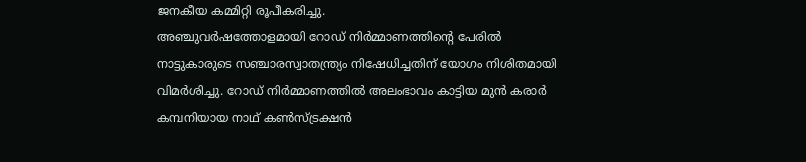ജനകീയ കമ്മിറ്റി രൂപീകരിച്ചു.
അഞ്ചുവർഷത്തോളമായി റോഡ് നിർമ്മാണത്തിന്റെ പേരിൽ നാട്ടുകാരുടെ സഞ്ചാരസ്വാതന്ത്ര്യം നിഷേധിച്ചതിന് യോഗം നിശിതമായി വിമർശിച്ചു. റോഡ് നിർമ്മാണത്തിൽ അലംഭാവം കാട്ടിയ മുൻ കരാർ കമ്പനിയായ നാഥ് കൺസ്ട്രക്ഷൻ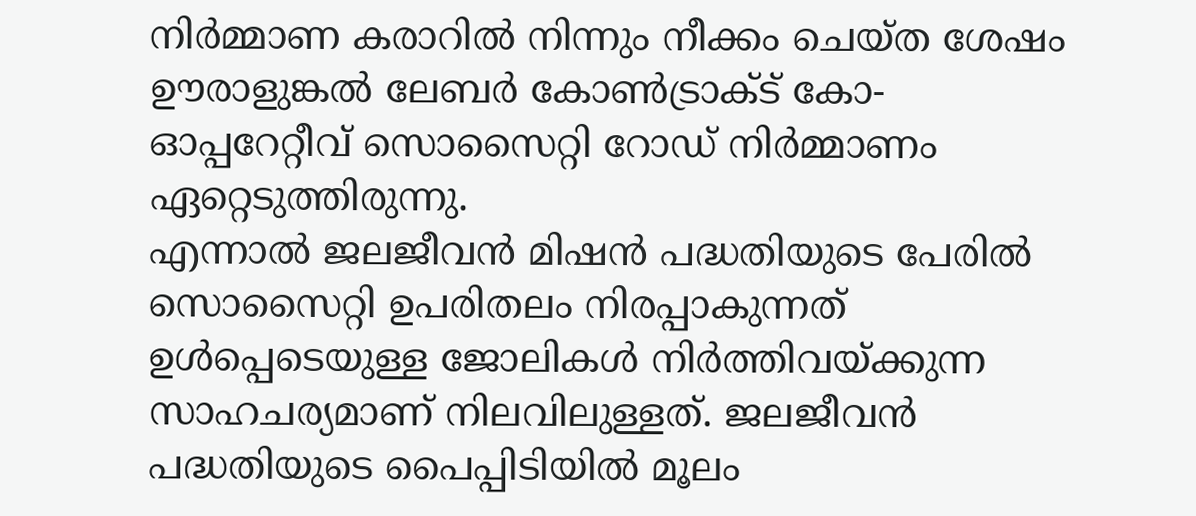നിർമ്മാണ കരാറിൽ നിന്നും നീക്കം ചെയ്ത ശേഷം ഊരാളുങ്കൽ ലേബർ കോൺട്രാക്ട് കോ-ഓപ്പറേറ്റീവ് സൊസൈറ്റി റോഡ് നിർമ്മാണം ഏറ്റെടുത്തിരുന്നു.
എന്നാൽ ജലജീവൻ മിഷൻ പദ്ധതിയുടെ പേരിൽ സൊസൈറ്റി ഉപരിതലം നിരപ്പാകുന്നത് ഉൾപ്പെടെയുള്ള ജോലികൾ നിർത്തിവയ്ക്കുന്ന സാഹചര്യമാണ് നിലവിലുള്ളത്. ജലജീവൻ പദ്ധതിയുടെ പൈപ്പിടിയിൽ മൂലം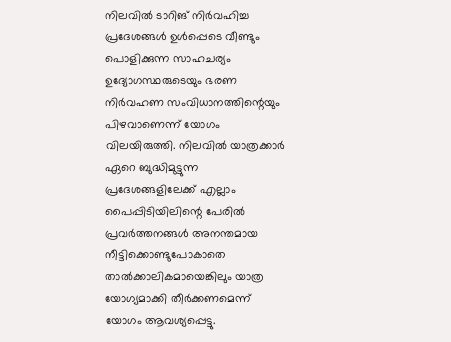നിലവിൽ ടാറിങ് നിർവഹിച്ച പ്രദേശങ്ങൾ ഉൾപ്പെടെ വീണ്ടും പൊളിക്കുന്ന സാഹചര്യം ഉദ്യോഗസ്ഥരുടെയും ഭരണ നിർവഹണ സംവിധാനത്തിന്റെയും പിഴവാണെന്ന് യോഗം വിലയിരുത്തി. നിലവിൽ യാത്രക്കാർ ഏറെ ബുദ്ധിമുട്ടുന്ന പ്രദേശങ്ങളിലേക്ക് എല്ലാം പൈപ്പിടിയിലിന്റെ പേരിൽ പ്രവർത്തനങ്ങൾ അനന്തമായ നീട്ടിക്കൊണ്ടുപോകാതെ താൽക്കാലികമായെങ്കിലും യാത്ര യോഗ്യമാക്കി തീർക്കണമെന്ന് യോഗം ആവശ്യപ്പെട്ടു.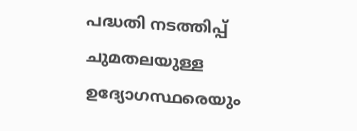പദ്ധതി നടത്തിപ്പ് ചുമതലയുള്ള ഉദ്യോഗസ്ഥരെയും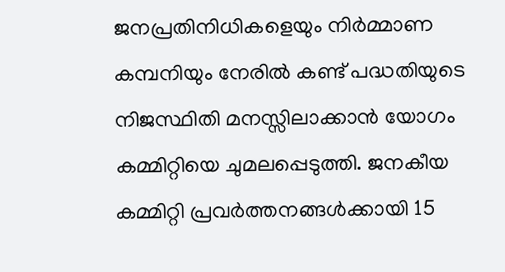ജനപ്രതിനിധികളെയും നിർമ്മാണ കമ്പനിയും നേരിൽ കണ്ട് പദ്ധതിയുടെ നിജസ്ഥിതി മനസ്സിലാക്കാൻ യോഗം കമ്മിറ്റിയെ ചുമലപ്പെടുത്തി. ജനകീയ കമ്മിറ്റി പ്രവർത്തനങ്ങൾക്കായി 15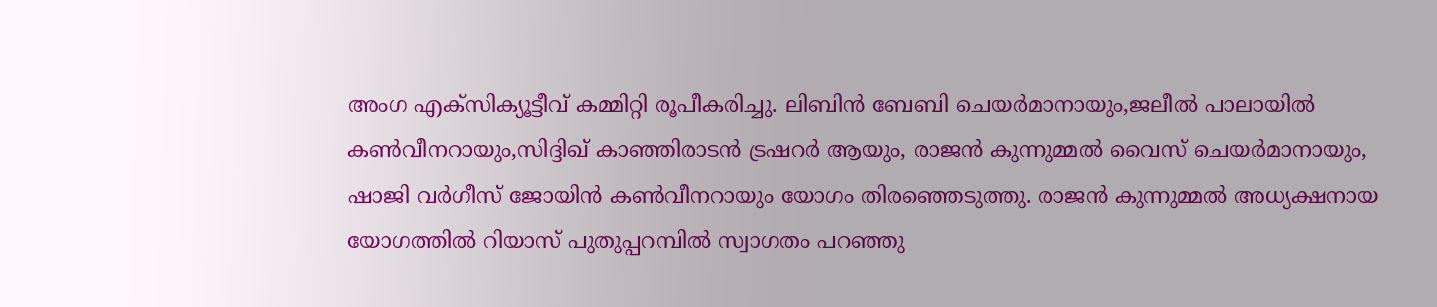അംഗ എക്സിക്യൂട്ടീവ് കമ്മിറ്റി രൂപീകരിച്ചു. ലിബിൻ ബേബി ചെയർമാനായും,ജലീൽ പാലായിൽ കൺവീനറായും,സിദ്ദിഖ് കാഞ്ഞിരാടൻ ട്രഷറർ ആയും, രാജൻ കുന്നുമ്മൽ വൈസ് ചെയർമാനായും, ഷാജി വർഗീസ് ജോയിൻ കൺവീനറായും യോഗം തിരഞ്ഞെടുത്തു. രാജൻ കുന്നുമ്മൽ അധ്യക്ഷനായ യോഗത്തിൽ റിയാസ് പുതുപ്പറമ്പിൽ സ്വാഗതം പറഞ്ഞു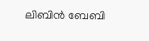ലിബിൻ ബേബി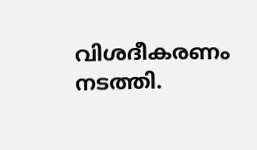വിശദീകരണം നടത്തി.